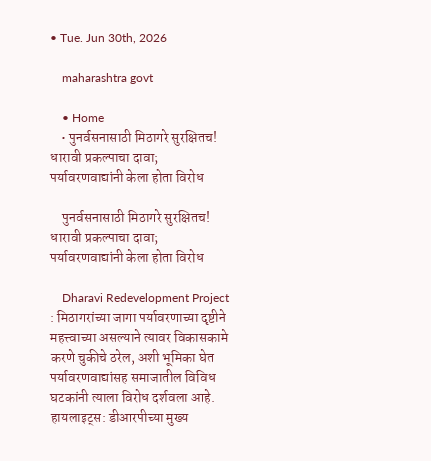• Tue. Jun 30th, 2026

    maharashtra govt

    • Home
    • पुनर्वसनासाठी मिठागरे सुरक्षितच! धारावी प्रकल्पाचा दावा; पर्यावरणवाद्यांनी केला होता विरोध

    पुनर्वसनासाठी मिठागरे सुरक्षितच! धारावी प्रकल्पाचा दावा; पर्यावरणवाद्यांनी केला होता विरोध

    Dharavi Redevelopment Project : मिठागरांच्या जागा पर्यावरणाच्या दृष्टीने महत्त्वाच्या असल्याने त्यावर विकासकामे करणे चुकीचे ठरेल, अशी भूमिका घेत पर्यावरणवाद्यांसह समाजातील विविध घटकांनी त्याला विरोध दर्शवला आहे. हायलाइट्स: डीआरपीच्या मुख्य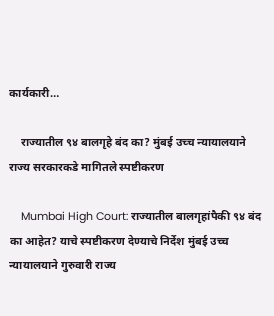कार्यकारी…

    राज्यातील ९४ बालगृहे बंद का? मुंबई उच्च न्यायालयाने राज्य सरकारकडे मागितले स्पष्टीकरण

    Mumbai High Court: राज्यातील बालगृहांपैकी ९४ बंद का आहेत? याचे स्पष्टीकरण देण्याचे निर्देश मुंबई उच्च न्यायालयाने गुरुवारी राज्य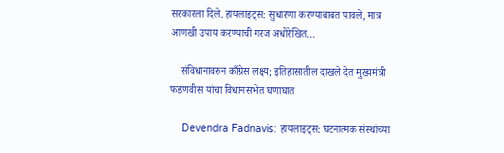सरकारला दिले. हायलाइट्स: सुधारणा करण्याबाबत पावले, मात्र आणखी उपाय करण्याची गरज अधोरेखित…

    संविधानावरुन काँग्रेस लक्ष्य; इतिहासातील दाखले देत मुख्यमंत्री फडणवीस यांचा विधानसभेत घणाघात

    Devendra Fadnavis: हायलाइट्स: घटनात्मक संस्थांच्या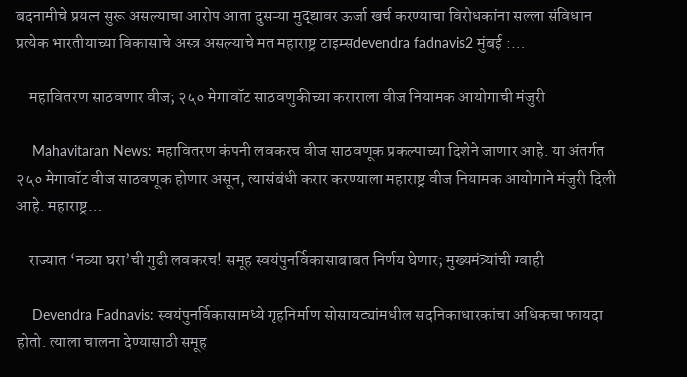बदनामीचे प्रयत्न सुरू असल्याचा आरोप आता दुसऱ्या मुद्द्यावर ऊर्जा खर्च करण्याचा विरोधकांना सल्ला संविधान प्रत्येक भारतीयाच्या विकासाचे अस्त्र असल्याचे मत महाराष्ट्र टाइम्सdevendra fadnavis2 मुंबई :…

    महावितरण साठवणार वीज; २५० मेगावॉट साठवणुकीच्या कराराला वीज नियामक आयोगाची मंजुरी

    Mahavitaran News: महावितरण कंपनी लवकरच वीज साठवणूक प्रकल्पाच्या दिशेने जाणार आहे. या अंतर्गत २५० मेगावॉट वीज साठवणूक होणार असून, त्यासंबंधी करार करण्याला महाराष्ट्र वीज नियामक आयोगाने मंजुरी दिली आहे. महाराष्ट्र…

    राज्यात ‘नव्या घरा’ची गुढी लवकरच! समूह स्वयंपुनर्विकासाबाबत निर्णय घेणार; मुख्यमंत्र्यांची ग्वाही

    Devendra Fadnavis: स्वयंपुनर्विकासामध्ये गृहनिर्माण सोसायट्यांमधील सदनिकाधारकांचा अधिकचा फायदा होतो. त्याला चालना देण्यासाठी समूह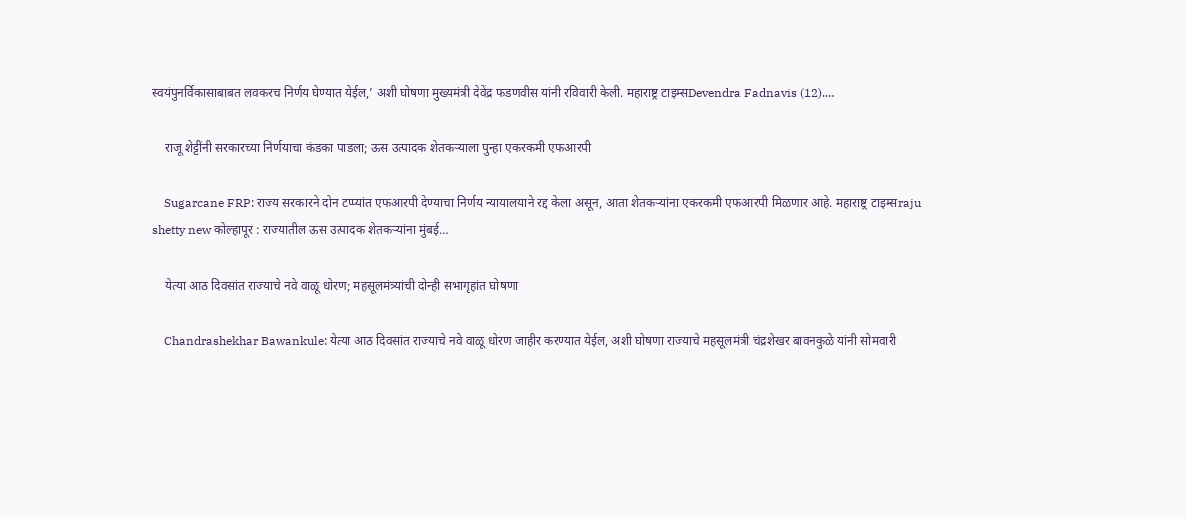स्वयंपुनर्विकासाबाबत लवकरच निर्णय घेण्यात येईल,’ अशी घोषणा मुख्यमंत्री देवेंद्र फडणवीस यांनी रविवारी केली. महाराष्ट्र टाइम्सDevendra Fadnavis (12).…

    राजू शेट्टींनी सरकारच्या निर्णयाचा कंडका पाडला; ऊस उत्पादक शेतकऱ्याला पुन्हा एकरकमी एफआरपी

    Sugarcane FRP: राज्य सरकारने दोन टप्प्यांत एफआरपी देण्याचा निर्णय न्यायालयाने रद्द केला असून, आता शेतकऱ्यांना एकरकमी एफआरपी मिळणार आहे. महाराष्ट्र टाइम्सraju shetty new कोल्हापूर : राज्यातील ऊस उत्पादक शेतकऱ्यांना मुंबई…

    येत्या आठ दिवसांत राज्याचे नवे वाळू धोरण; महसूलमंत्र्यांची दोन्ही सभागृहांत घोषणा

    Chandrashekhar Bawankule: येत्या आठ दिवसांत राज्याचे नवे वाळू धोरण जाहीर करण्यात येईल, अशी घोषणा राज्याचे महसूलमंत्री चंद्रशेखर बावनकुळे यांनी सोमवारी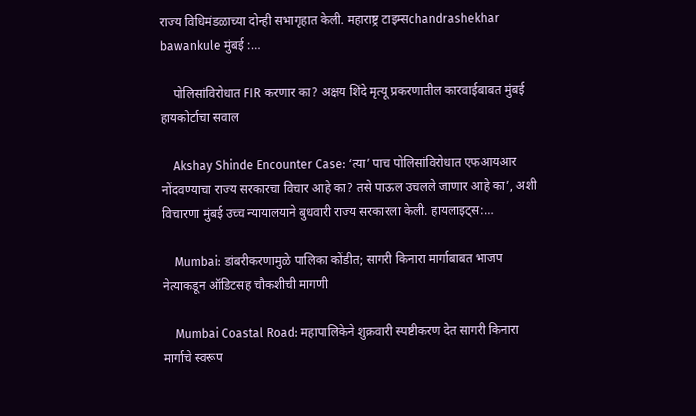राज्य विधिमंडळाच्या दोन्ही सभागृहात केली. महाराष्ट्र टाइम्सchandrashekhar bawankule मुंबई :…

    पोलिसांविरोधात FIR करणार का? अक्षय शिंदे मृत्यू प्रकरणातील कारवाईबाबत मुंबई हायकोर्टाचा सवाल

    Akshay Shinde Encounter Case: ‘त्या’ पाच पोलिसांविरोधात एफआयआर नोंदवण्याचा राज्य सरकारचा विचार आहे का? तसे पाऊल उचलले जाणार आहे का’, अशी विचारणा मुंबई उच्च न्यायालयाने बुधवारी राज्य सरकारला केली. हायलाइट्स:…

    Mumbai: डांबरीकरणामुळे पालिका कोंडीत; सागरी किनारा मार्गाबाबत भाजप नेत्याकडून ऑडिटसह चौकशीची मागणी

    Mumbai Coastal Road: महापालिकेने शुक्रवारी स्पष्टीकरण देत सागरी किनारा मार्गाचे स्वरूप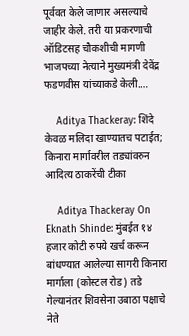पूर्ववत केले जाणार असल्याचे जाहीर केले. तरी या प्रकरणाची ऑडिटसह चौकशीची मागणी भाजपच्या नेत्याने मुख्यमंत्री देवेंद्र फडणवीस यांच्याकडे केली.…

    Aditya Thackeray: शिंदे केवळ मलिदा खाण्यातच पटाईत; किनारा मार्गावरील तड्यांवरुन आदित्य ठाकरेंची टीका

    Aditya Thackeray On Eknath Shinde: मुंबईत १४ हजार कोटी रुपये खर्च करून बांधण्यात आलेल्या सागरी किनारा मार्गाला (कोस्टल रोड) तडे गेल्यानंतर शिवसेना उबाठा पक्षाचे नेते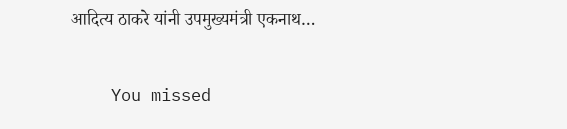आदित्य ठाकरे यांनी उपमुख्यमंत्री एकनाथ…

    You missed